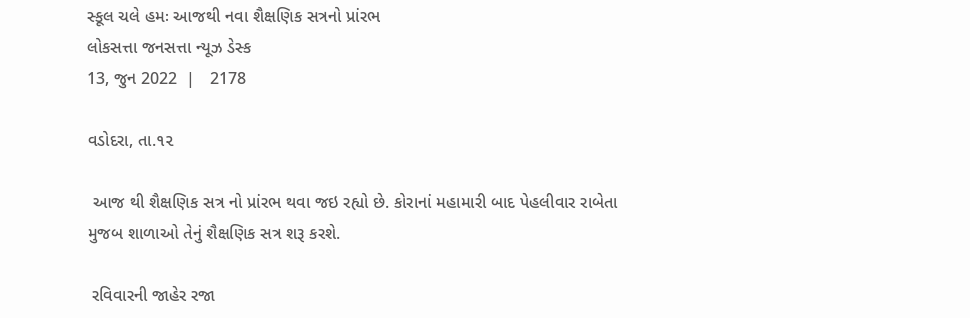સ્કૂલ ચલે હમઃ આજથી નવા શૈક્ષણિક સત્રનો પ્રાંરભ
લોકસત્તા જનસત્તા ન્યૂઝ ડેસ્ક
13, જુન 2022  |   2178

વડોદરા, તા.૧૨

 આજ થી શૈક્ષણિક સત્ર નો પ્રાંરભ થવા જઇ રહ્યો છે. કોરાનાં મહામારી બાદ પેહલીવાર રાબેતા મુજબ શાળાઓ તેનું શૈક્ષણિક સત્ર શરૂ કરશે.

 રવિવારની જાહેર રજા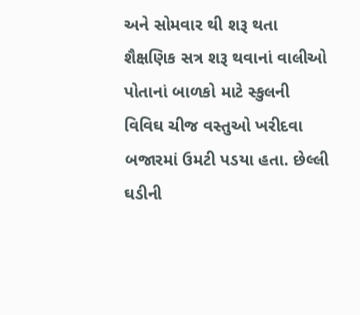અને સોમવાર થી શરૂ થતા શૈક્ષણિક સત્ર શરૂ થવાનાં વાલીઓ પોતાનાં બાળકો માટે સ્કુલની વિવિઘ ચીજ વસ્તુઓ ખરીદવા બજારમાં ઉમટી પડયા હતા. છેલ્લી ઘડીની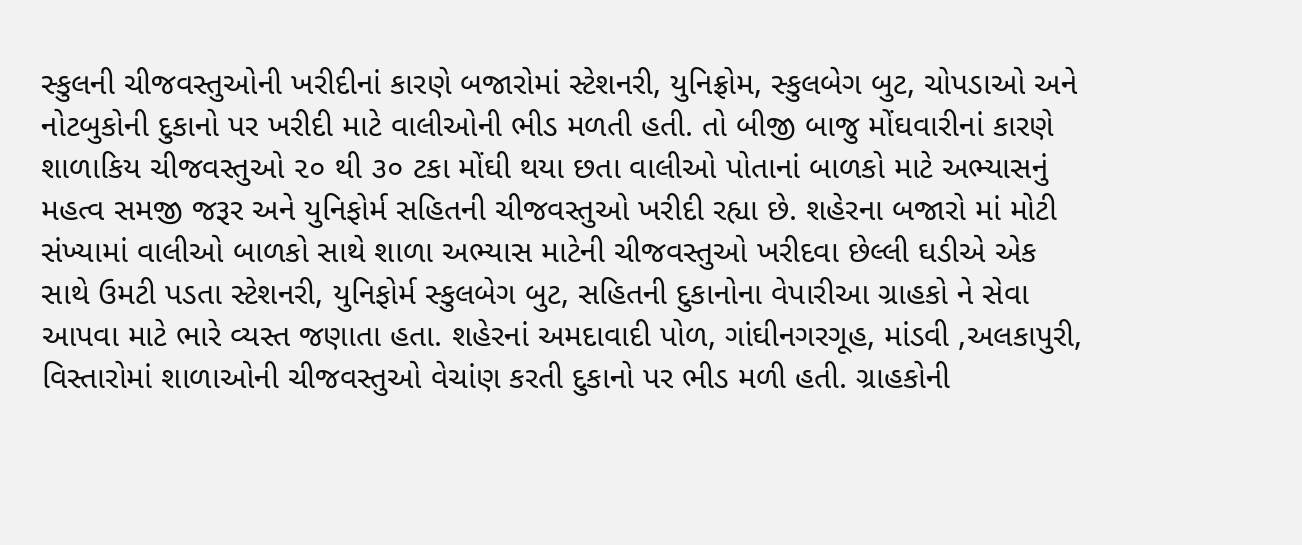સ્કુલની ચીજવસ્તુઓની ખરીદીનાં કારણે બજારોમાં સ્ટેશનરી, યુનિફ્રોમ, સ્કુલબેગ બુટ, ચોપડાઓ અને નોટબુકોની દુકાનો પર ખરીદી માટે વાલીઓની ભીડ મળતી હતી. તો બીજી બાજુ મોંઘવારીનાં કારણે શાળાકિય ચીજવસ્તુઓ ૨૦ થી ૩૦ ટકા મોંઘી થયા છતા વાલીઓ પોતાનાં બાળકો માટે અભ્યાસનું મહત્વ સમજી જરૂર અને યુનિફોર્મ સહિતની ચીજવસ્તુઓ ખરીદી રહ્યા છે. શહેરના બજારો માં મોટી સંખ્યામાં વાલીઓ બાળકો સાથે શાળા અભ્યાસ માટેની ચીજવસ્તુઓ ખરીદવા છેલ્લી ઘડીએ એક સાથે ઉમટી પડતા સ્ટેશનરી, યુનિફોર્મ સ્કુલબેગ બુટ, સહિતની દુકાનોના વેપારીઆ ગ્રાહકો ને સેવા આપવા માટે ભારે વ્યસ્ત જણાતા હતા. શહેરનાં અમદાવાદી પોળ, ગાંઘીનગરગૂહ, માંડવી ,અલકાપુરી, વિસ્તારોમાં શાળાઓની ચીજવસ્તુઓ વેચાંણ કરતી દુકાનો પર ભીડ મળી હતી. ગ્રાહકોની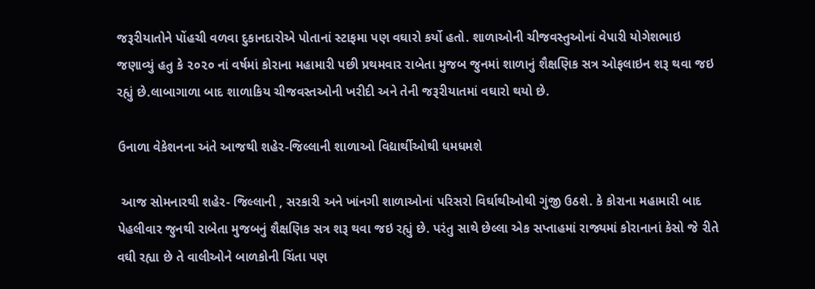જરૂરીયાતોને પોંહચી વળવા દુકાનદારોએ પોતાનાં સ્ટાફમા પણ વઘારો કર્યો હતો. શાળાઓની ચીજવસ્તુઓનાં વેપારી યોગેશભાઇ જણાવ્યું હતુ કે ૨૦૨૦ નાં વર્ષમાં કોરાના મહામારી પછી પ્રથમવાર રાબેતા મુજબ જુનમાં શાળાનું શૈક્ષણિક સત્ર ઓફલાઇન શરૂ થવા જઇ રહ્યું છે.લાબાગાળા બાદ શાળાકિય ચીજવસ્તઓની ખરીદી અને તેની જરૂરીયાતમાં વઘારો થયો છે.

ઉનાળા વેકેશનના અંતે આજથી શહેર-જિલ્લાની શાળાઓ વિદ્યાર્થીઓથી ધમધમશે

 આજ સોમનારથી શહેર- જિલ્લાની , સરકારી અને ખાંનગી શાળાઓનાં પરિસરો વિર્ઘાથીઓથી ગુંજી ઉઠશે. કે કોરાના મહામારી બાદ પેહલીવાર જુનથી રાબેતા મુજબનું શૈક્ષણિક સત્ર શરૂ થવા જઇ રહ્યું છે. પરંતુ સાથે છેલ્લા એક સપ્તાહમાં રાજ્યમાં કોરાનાનાં કેસો જે રીતે વઘી રહ્યા છે તે વાલીઓને બાળકોની ચિંતા પણ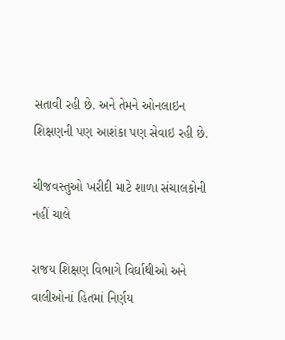સતાવી રહી છે. અને તેમને ઓનલાઇન શિક્ષણની પણ આશંકા પણ સેવાઇ રહી છે.

ચીજવસ્તુઓ ખરીદી માટે શાળા સંચાલકોની નહીં ચાલે

રાજય શિક્ષણ વિભાગે વિર્ઘાથીઓ અને વાલીઓનાં હિતમાં નિર્ણય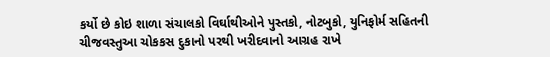કર્યો છે કોઇ શાળા સંચાલકો વિર્ઘાથીઓને પુસ્તકો, નોટબુકો, યુનિફોર્મ સહિતની ચીજવસ્તુઆ ચોકકસ દુકાનો પરથી ખરીદવાનો આગ્રહ રાખે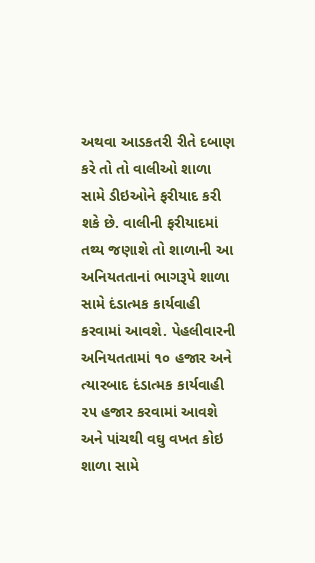અથવા આડકતરી રીતે દબાણ કરે તો તો વાલીઓ શાળા સામે ડીઇઓને ફરીયાદ કરી શકે છે. વાલીની ફરીયાદમાં તથ્ય જણાશે તો શાળાની આ અનિયતતાનાં ભાગરૂપે શાળા સામે દંડાત્મક કાર્યવાહી કરવામાં આવશે. પેહલીવારની અનિયતતામાં ૧૦ હજાર અને ત્યારબાદ દંડાત્મક કાર્યવાહી ૨૫ હજાર કરવામાં આવશે અને પાંચથી વઘુ વખત કોઇ શાળા સામે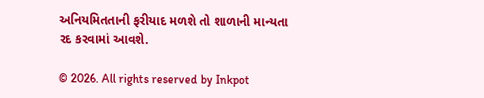અનિયમિતતાની ફરીયાદ મળશે તો શાળાની માન્યતા રદ કરવામાં આવશે.

© 2026. All rights reserved by Inkpot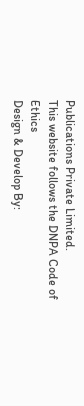Publications Private Limited.
This website follows the DNPA Code of Ethics
Design & Develop By: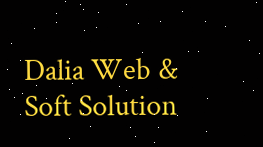Dalia Web & Soft Solution